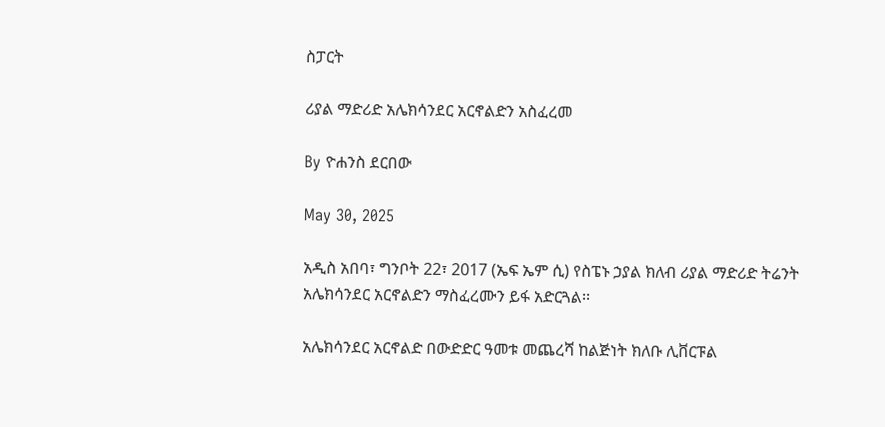ስፓርት

ሪያል ማድሪድ አሌክሳንደር አርኖልድን አስፈረመ

By ዮሐንስ ደርበው

May 30, 2025

አዲስ አበባ፣ ግንቦት 22፣ 2017 (ኤፍ ኤም ሲ) የስፔኑ ኃያል ክለብ ሪያል ማድሪድ ትሬንት አሌክሳንደር አርኖልድን ማስፈረሙን ይፋ አድርጓል፡፡

አሌክሳንደር አርኖልድ በውድድር ዓመቱ መጨረሻ ከልጅነት ክለቡ ሊቨርፑል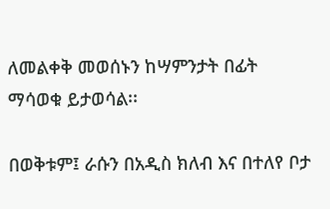ለመልቀቅ መወሰኑን ከሣምንታት በፊት ማሳወቁ ይታወሳል፡፡

በወቅቱም፤ ራሱን በአዲስ ክለብ እና በተለየ ቦታ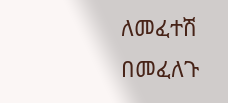ለመፈተሽ በመፈለጉ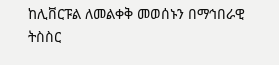ከሊቨርፑል ለመልቀቅ መወሰኑን በማኅበራዊ ትስስር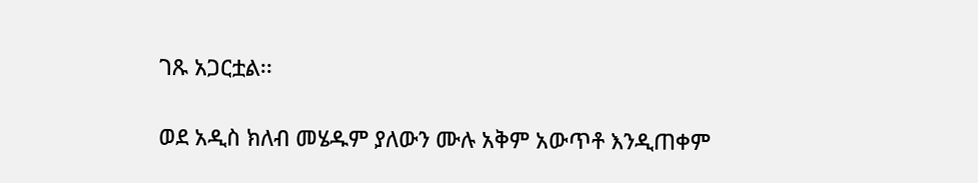ገጹ አጋርቷል፡፡

ወደ አዲስ ክለብ መሄዱም ያለውን ሙሉ አቅም አውጥቶ እንዲጠቀም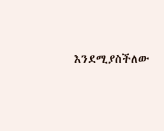እንደሚያስችለው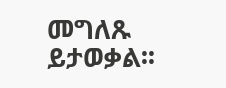መግለጹ ይታወቃል፡፡